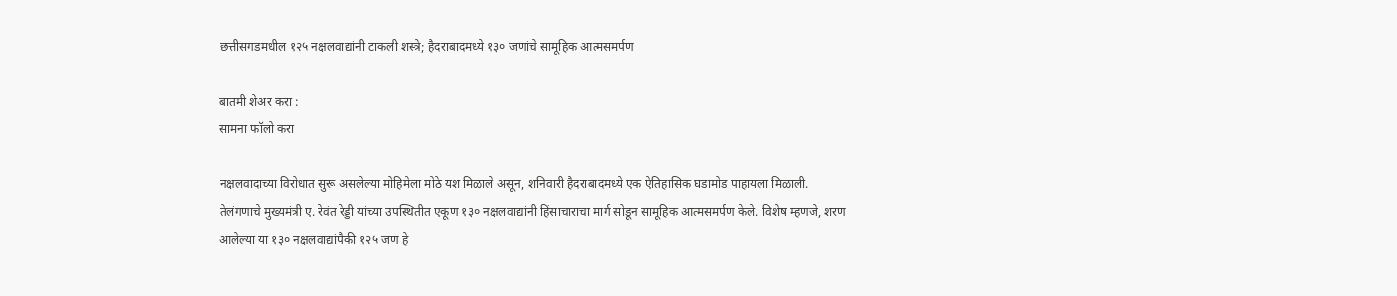छत्तीसगडमधील १२५ नक्षलवाद्यांनी टाकली शस्त्रे; हैदराबादमध्ये १३० जणांचे सामूहिक आत्मसमर्पण

बातमी शेअर करा :
सामना फॉलो करा

नक्षलवादाच्या विरोधात सुरू असलेल्या मोहिमेला मोठे यश मिळाले असून, शनिवारी हैदराबादमध्ये एक ऐतिहासिक घडामोड पाहायला मिळाली. तेलंगणाचे मुख्यमंत्री ए. रेवंत रेड्डी यांच्या उपस्थितीत एकूण १३० नक्षलवाद्यांनी हिंसाचाराचा मार्ग सोडून सामूहिक आत्मसमर्पण केले. विशेष म्हणजे, शरण आलेल्या या १३० नक्षलवाद्यांपैकी १२५ जण हे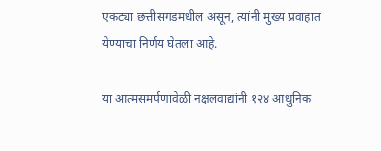एकट्या छत्तीसगडमधील असून, त्यांनी मुख्य प्रवाहात येण्याचा निर्णय घेतला आहे.

या आत्मसमर्पणावेळी नक्षलवाद्यांनी १२४ आधुनिक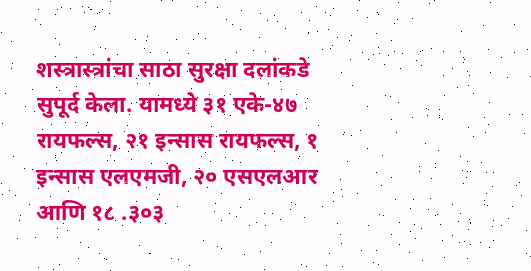शस्त्रास्त्रांचा साठा सुरक्षा दलांकडे सुपूर्द केला. यामध्ये ३१ एके-४७ रायफल्स, २१ इन्सास रायफल्स, १ इन्सास एलएमजी, २० एसएलआर आणि १८ .३०३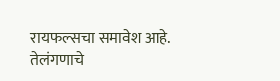रायफल्सचा समावेश आहे. तेलंगणाचे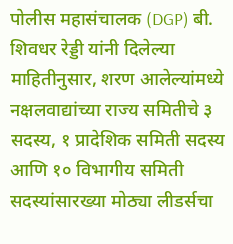पोलीस महासंचालक (DGP) बी. शिवधर रेड्डी यांनी दिलेल्या माहितीनुसार, शरण आलेल्यांमध्ये नक्षलवाद्यांच्या राज्य समितीचे ३ सदस्य, १ प्रादेशिक समिती सदस्य आणि १० विभागीय समिती सदस्यांसारख्या मोठ्या लीडर्सचा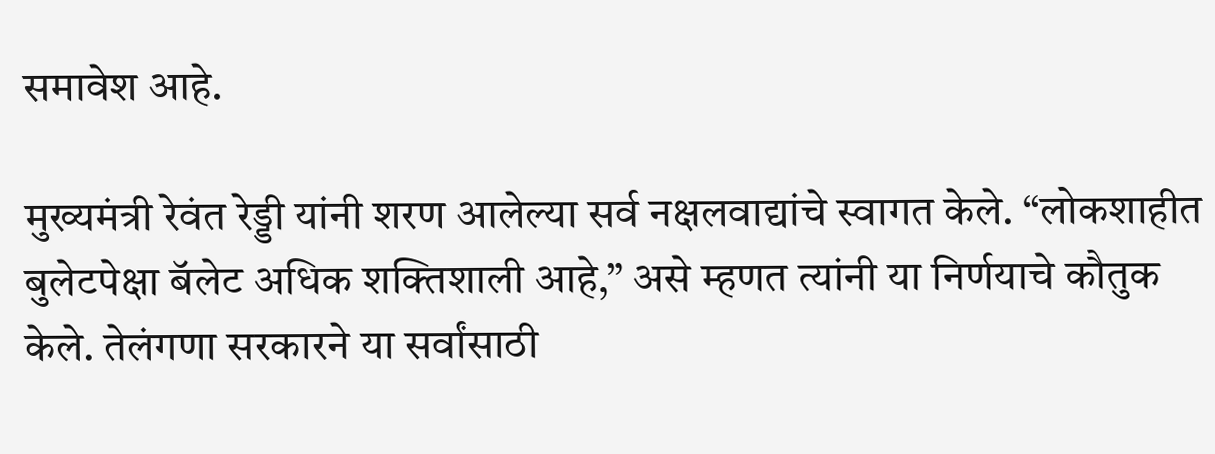समावेश आहे.

मुख्यमंत्री रेवंत रेड्डी यांनी शरण आलेल्या सर्व नक्षलवाद्यांचे स्वागत केले. “लोकशाहीत बुलेटपेक्षा बॅलेट अधिक शक्तिशाली आहे,” असे म्हणत त्यांनी या निर्णयाचे कौतुक केले. तेलंगणा सरकारने या सर्वांसाठी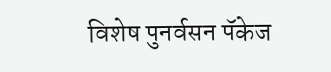विशेष पुनर्वसन पॅकेज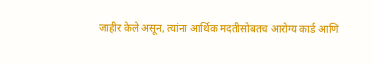जाहीर केले असून, त्यांना आर्थिक मदतीसोबतच आरोग्य कार्ड आणि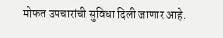मोफत उपचारांची सुविधा दिली जाणार आहे.